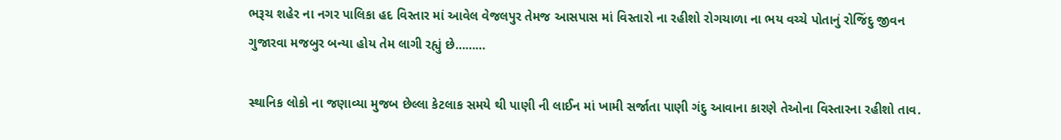ભરૂચ શહેર ના નગર પાલિકા હદ વિસ્તાર માં આવેલ વેજલપુર તેમજ આસપાસ માં વિસ્તારો ના રહીશો રોગચાળા ના ભય વચ્ચે પોતાનું રોજિંદુ જીવન ગુજારવા મજબુર બન્યા હોય તેમ લાગી રહ્યું છે………

સ્થાનિક લોકો ના જણાવ્યા મુજબ છેલ્લા કેટલાક સમયે થી પાણી ની લાઈન માં ખામી સર્જાતા પાણી ગંદુ આવાના કારણે તેઓના વિસ્તારના રહીશો તાવ.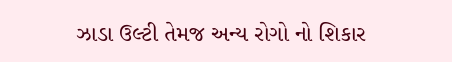ઝાડા ઉલ્ટી તેમજ અન્ય રોગો નો શિકાર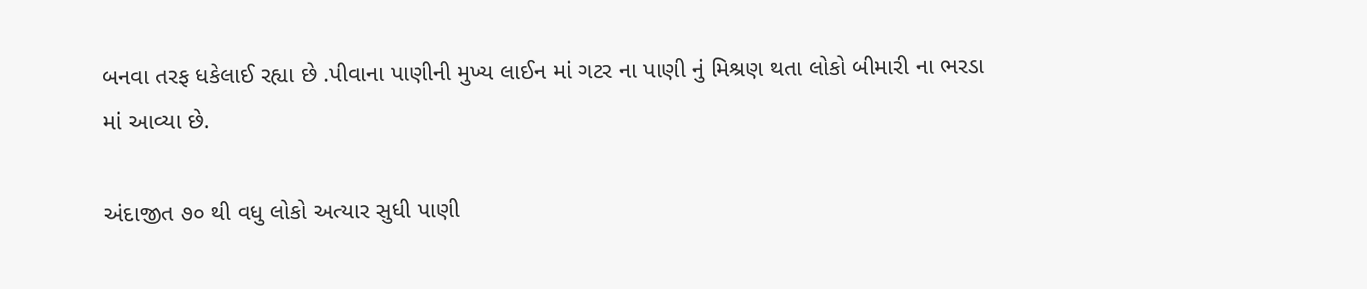બનવા તરફ ધકેલાઈ રહ્યા છે .પીવાના પાણીની મુખ્ય લાઈન માં ગટર ના પાણી નું મિશ્રણ થતા લોકો બીમારી ના ભરડા માં આવ્યા છે.

અંદાજીત ૭૦ થી વધુ લોકો અત્યાર સુધી પાણી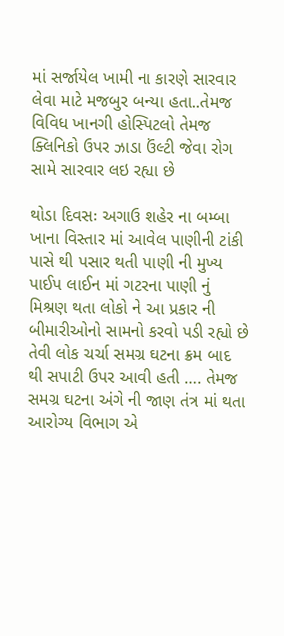માં સર્જાયેલ ખામી ના કારણે સારવાર લેવા માટે મજબુર બન્યા હતા..તેમજ વિવિધ ખાનગી હોસ્પિટલો તેમજ ક્લિનિકો ઉપર ઝાડા ઉંલ્ટી જેવા રોગ સામે સારવાર લઇ રહ્યા છે

થોડા દિવસઃ અગાઉ શહેર ના બમ્બા ખાના વિસ્તાર માં આવેલ પાણીની ટાંકી પાસે થી પસાર થતી પાણી ની મુખ્ય પાઈપ લાઈન માં ગટરના પાણી નું મિશ્રણ થતા લોકો ને આ પ્રકાર ની બીમારીઓનો સામનો કરવો પડી રહ્યો છે તેવી લોક ચર્ચા સમગ્ર ઘટના ક્રમ બાદ થી સપાટી ઉપર આવી હતી …. તેમજ સમગ્ર ઘટના અંગે ની જાણ તંત્ર માં થતા આરોગ્ય વિભાગ એ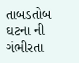તાબડતોબ ઘટના ની ગંભીરતા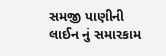સમજી પાણીની લાઈન નું સમારકામ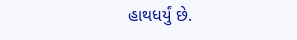હાથધર્યું છે.